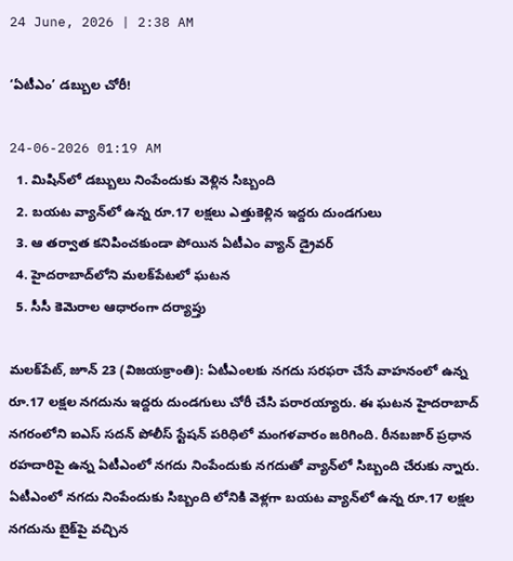24 June, 2026 | 2:38 AM

‘ఏటీఎం’ డబ్బుల చోరీ!

24-06-2026 01:19 AM
  1. మిషిన్‌లో డబ్బులు నింపేందుకు వెళ్లిన సిబ్బంది
  2. బయట వ్యాన్‌లో ఉన్న రూ.17 లక్షలు ఎత్తుకెళ్లిన ఇద్దరు దుండగులు
  3. ఆ తర్వాత కనిపించకుండా పోయిన ఏటీఎం వ్యాన్ డ్రైవర్
  4. హైదరాబాద్‌లోని మలక్‌పేటలో ఘటన
  5. సీసీ కెమెరాల ఆధారంగా దర్యాప్తు

మలక్‌పేట్, జూన్ 23 (విజయక్రాంతి): ఏటీఎంలకు నగదు సరఫరా చేసే వాహనంలో ఉన్న రూ.17 లక్షల నగదును ఇద్దరు దుండగులు చోరీ చేసి పరారయ్యారు. ఈ ఘటన హైదరాబాద్ నగరంలోని ఐఎస్ సదన్ పోలీస్ స్టేషన్ పరిధిలో మంగళవారం జరిగింది. రీనబజార్ ప్రధాన రహదారిపై ఉన్న ఏటీఎంలో నగదు నింపేందుకు నగదుతో వ్యాన్‌లో సిబ్బంది చేరుకు న్నారు. ఏటీఎంలో నగదు నింపేందుకు సిబ్బంది లోనికి వెళ్లగా బయట వ్యాన్‌లో ఉన్న రూ.17 లక్షల నగదును బైక్‌పై వచ్చిన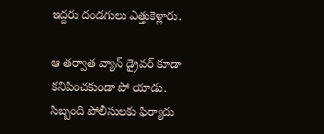ఇద్దరు దండగులు ఎత్తుకెళ్లారు.

ఆ తర్వాత వ్యాన్ డ్రైవర్ కూడా కనిపించకుండా పో యాడు. సిబ్బంది పోలీసులకు ఫిర్యాదు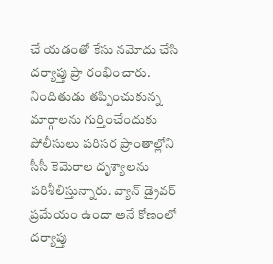చే యడంతో కేసు నమోదు చేసి దర్యాప్తు ప్రా రంభించారు. నిందితుడు తప్పించుకున్న మార్గాలను గుర్తించేందుకు పోలీసులు పరిసర ప్రాంతాల్లోని సీసీ కెమెరాల దృశ్యాలను పరిశీలిస్తున్నారు. వ్యాన్ డ్రైవర్ ప్రమేయం ఉందా అనే కోణంలో దర్యాప్తు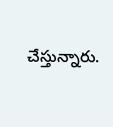చేస్తున్నారు.